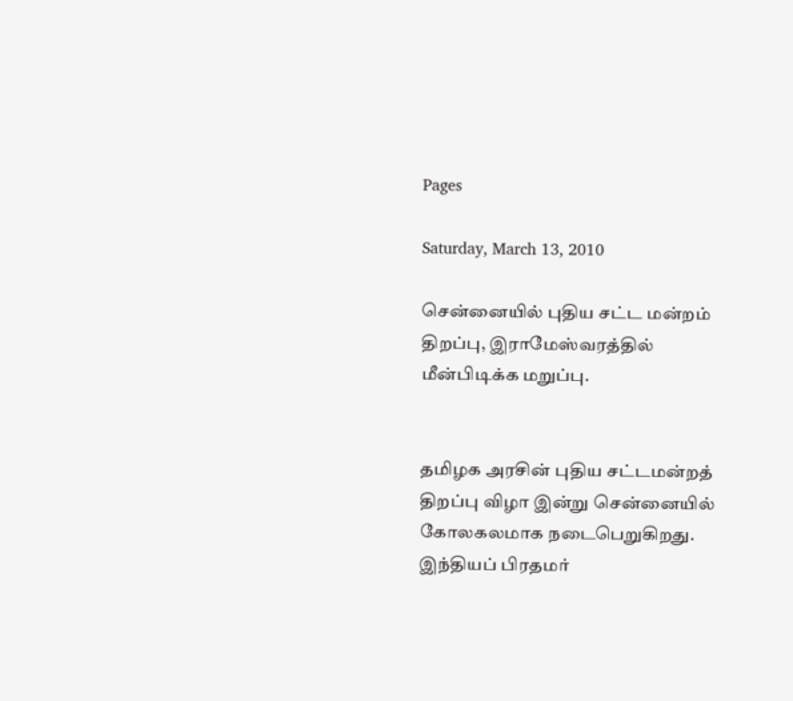Pages

Saturday, March 13, 2010

சென்னையில் புதிய சட்ட மன்றம் திறப்பு, இராமேஸ்வரத்தில் மீன்பிடிக்க மறுப்பு.


தமிழக அரசின் புதிய சட்டமன்றத் திறப்பு விழா இன்று சென்னையில் கோலகலமாக நடைபெறுகிறது. இந்தியப் பிரதமர்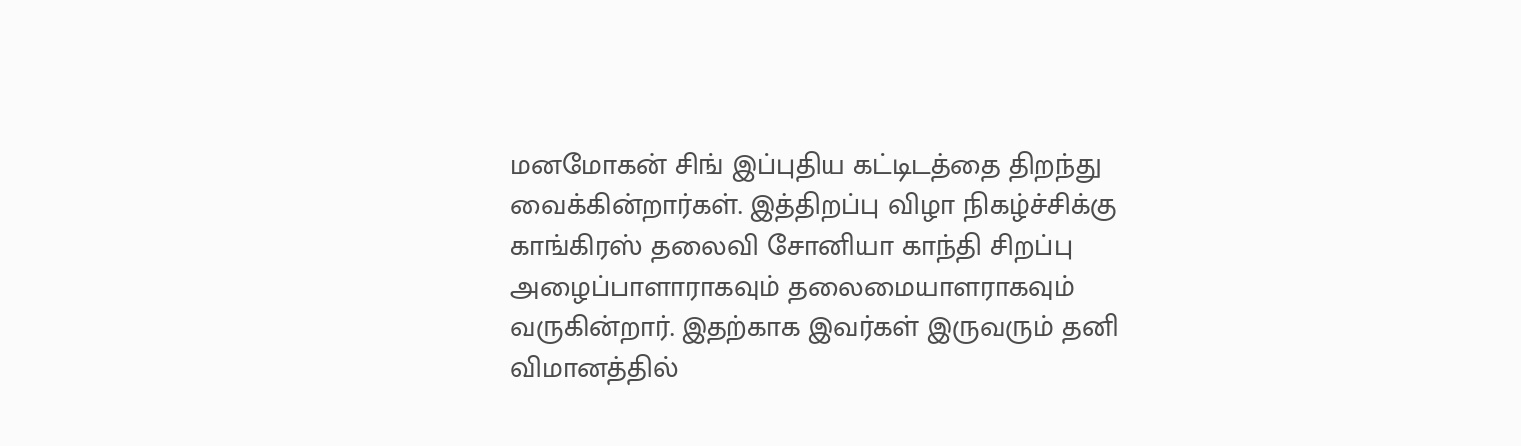மனமோகன் சிங் இப்புதிய கட்டிடத்தை திறந்து வைக்கின்றார்கள். இத்திறப்பு விழா நிகழ்ச்சிக்கு காங்கிரஸ் தலைவி சோனியா காந்தி சிறப்பு அழைப்பாளாராகவும் தலைமையாளராகவும் வருகின்றார். இதற்காக இவர்கள் இருவரும் தனி விமானத்தில்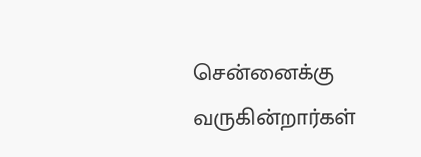சென்னைக்கு வருகின்றார்கள்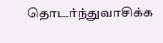தொடர்ந்துவாசிக்க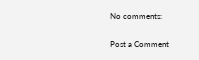No comments:

Post a Comment